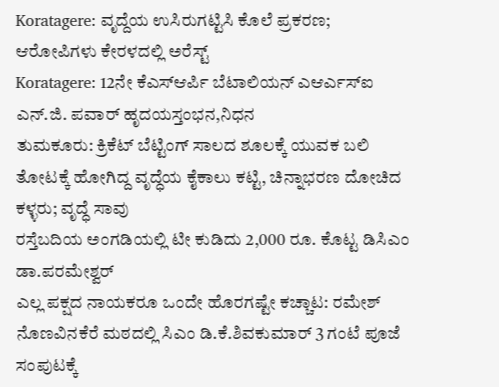Koratagere: ವೃದ್ದೆಯ ಉಸಿರುಗಟ್ಟಿಸಿ ಕೊಲೆ ಪ್ರಕರಣ; ಆರೋಪಿಗಳು ಕೇರಳದಲ್ಲಿ ಅರೆಸ್ಟ್
Koratagere: 12ನೇ ಕೆಎಸ್ಆರ್ಪಿ ಬೆಟಾಲಿಯನ್ ಎಆರ್ಎಸ್ಐ ಎನ್.ಜಿ. ಪವಾರ್ ಹೃದಯಸ್ತಂಭನ,ನಿಧನ
ತುಮಕೂರು: ಕ್ರಿಕೆಟ್ ಬೆಟ್ಟಿಂಗ್ ಸಾಲದ ಶೂಲಕ್ಕೆ ಯುವಕ ಬಲಿ
ತೋಟಕ್ಕೆ ಹೋಗಿದ್ದ ವೃದ್ಧೆಯ ಕೈಕಾಲು ಕಟ್ಟಿ, ಚಿನ್ನಾಭರಣ ದೋಚಿದ ಕಳ್ಳರು; ವೃದ್ಧೆ ಸಾವು
ರಸ್ತೆಬದಿಯ ಅಂಗಡಿಯಲ್ಲಿ ಟೀ ಕುಡಿದು 2,000 ರೂ. ಕೊಟ್ಟ ಡಿಸಿಎಂ ಡಾ.ಪರಮೇಶ್ವರ್
ಎಲ್ಲ ಪಕ್ಷದ ನಾಯಕರೂ ಒಂದೇ ಹೊರಗಷ್ಟೇ ಕಚ್ಚಾಟ: ರಮೇಶ್
ನೊಣವಿನಕೆರೆ ಮಠದಲ್ಲಿ ಸಿಎಂ ಡಿ.ಕೆ.ಶಿವಕುಮಾರ್ 3 ಗಂಟೆ ಪೂಜೆ
ಸಂಪುಟಕ್ಕೆ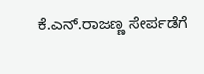ಕೆ.ಎನ್.ರಾಜಣ್ಣ ಸೇರ್ಪಡೆಗೆ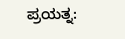ಪ್ರಯತ್ನ: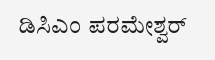ಡಿಸಿಎಂ ಪರಮೇಶ್ವರ್